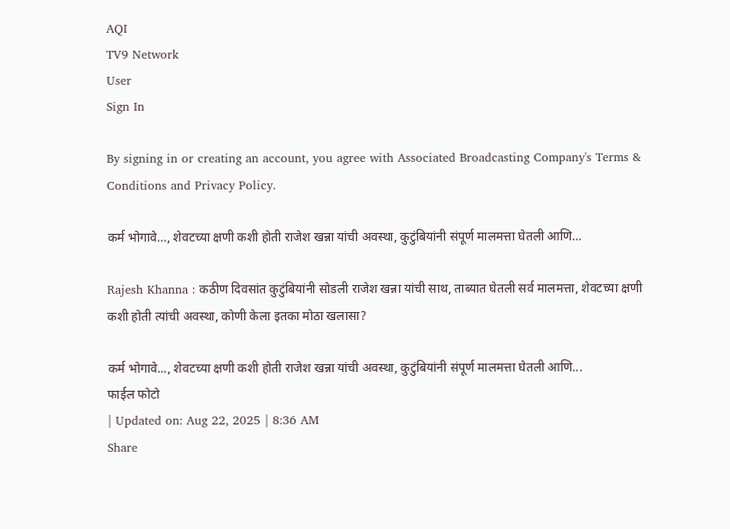AQI
TV9 Network
User
Sign In

By signing in or creating an account, you agree with Associated Broadcasting Company's Terms & Conditions and Privacy Policy.

कर्म भोगावे…, शेवटच्या क्षणी कशी होती राजेश खन्ना यांची अवस्था, कुटुंबियांनी संपूर्ण मालमत्ता घेतली आणि…

Rajesh Khanna : कठीण दिवसांत कुटुंबियांनी सोडली राजेश खन्ना यांची साथ, ताब्यात घेतली सर्व मालमत्ता, शेवटच्या क्षणी कशी होती त्यांची अवस्था, कोणी केला इतका मोठा खलासा?

कर्म भोगावे..., शेवटच्या क्षणी कशी होती राजेश खन्ना यांची अवस्था, कुटुंबियांनी संपूर्ण मालमत्ता घेतली आणि...
फाईल फोटो
| Updated on: Aug 22, 2025 | 8:36 AM
Share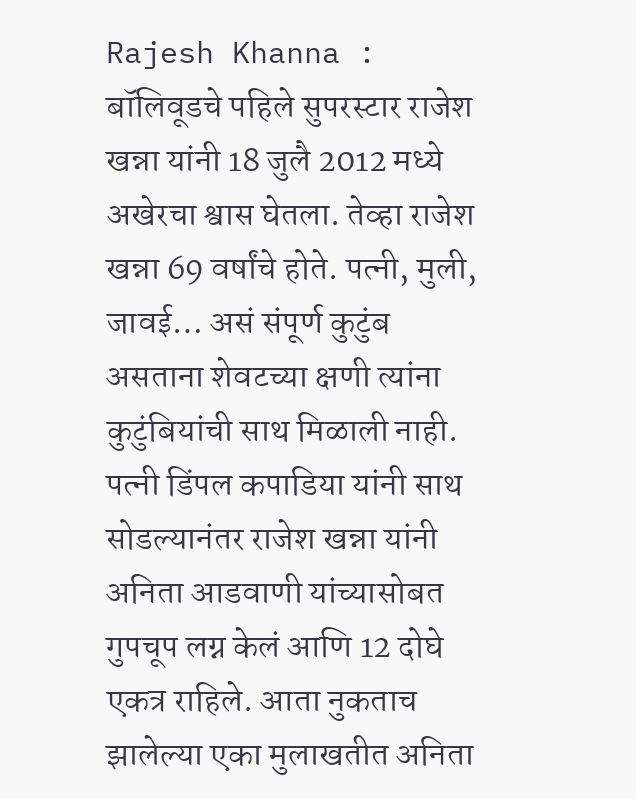Rajesh Khanna : बॉलिवूडचे पहिले सुपरस्टार राजेश खन्ना यांनी 18 जुलै 2012 मध्ये अखेरचा श्वास घेतला. तेव्हा राजेश खन्ना 69 वर्षांचे होते. पत्नी, मुली, जावई… असं संपूर्ण कुटुंब असताना शेवटच्या क्षणी त्यांना कुटुंबियांची साथ मिळाली नाही. पत्नी डिंपल कपाडिया यांनी साथ सोडल्यानंतर राजेश खन्ना यांनी अनिता आडवाणी यांच्यासोबत गुपचूप लग्न केलं आणि 12 दोघे एकत्र राहिले. आता नुकताच झालेल्या एका मुलाखतीत अनिता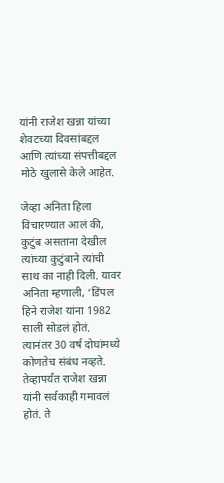यांनी राजेश खन्ना यांच्या शेवटच्या दिवसांबद्दल आणि त्यांच्या संपत्तीबद्दल मोठे खुलासे केले आहेत.

जेव्हा अनिता हिला विचारण्यात आलं की, कुटुंब असताना देखील त्यांच्या कुटुंबाने त्यांची साथ का नाही दिली. यावर अनिता म्हणाली, ‘डिंपल हिने राजेश यांना 1982 साली सोडलं होतं. त्यानंतर 30 वर्ष दोघांमध्ये कोणतेच संबंध नव्हते. तेव्हापर्यंत राजेश खन्ना यांनी सर्वकाही गमावलं होतं. ते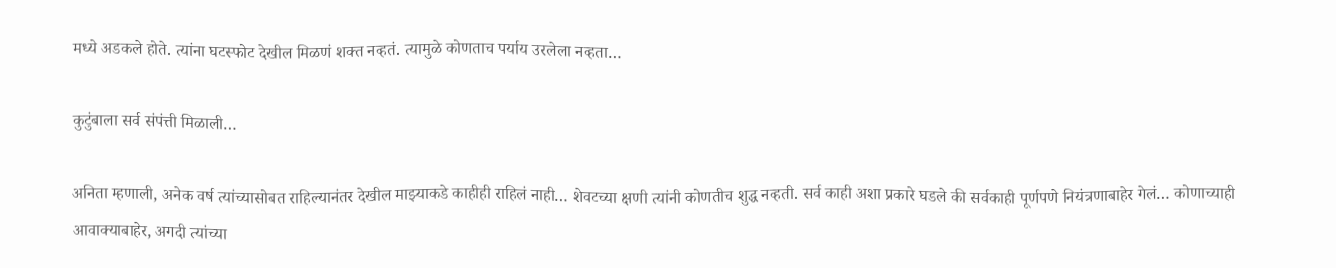मध्ये अडकले होते. त्यांना घटस्फोट देखील मिळणं शक्त नव्हतं. त्यामुळे कोणताच पर्याय उरलेला नव्हता…

कुटुंबाला सर्व संपंत्ती मिळाली…

अनिता म्हणाली, अनेक वर्ष त्यांच्यासोबत राहिल्यानंतर देखील माझ्याकडे काहीही राहिलं नाही… शेवटच्या क्षणी त्यांनी कोणतीच शुद्ध नव्हती. सर्व काही अशा प्रकारे घडले की सर्वकाही पूर्णपणे नियंत्रणाबाहेर गेलं… कोणाच्याही आवाक्याबाहेर, अगदी त्यांच्या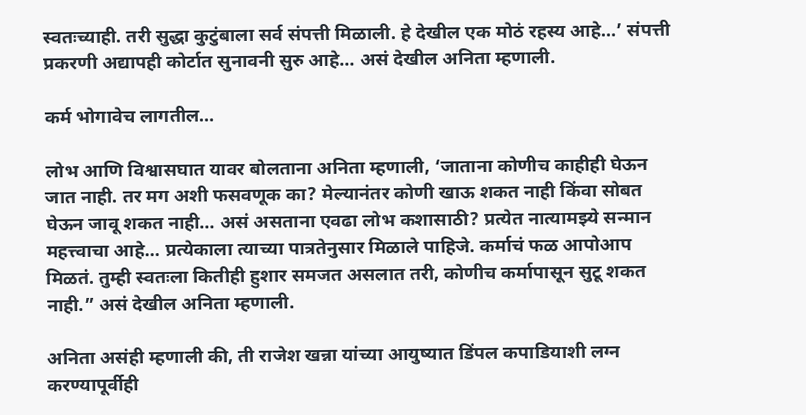स्वतःच्याही. तरी सुद्धा कुटुंबाला सर्व संपत्ती मिळाली. हे देखील एक मोठं रहस्य आहे…’ संपत्ती प्रकरणी अद्यापही कोर्टात सुनावनी सुरु आहे… असं देखील अनिता म्हणाली.

कर्म भोगावेच लागतील…

लोभ आणि विश्वासघात यावर बोलताना अनिता म्हणाली, ‘जाताना कोणीच काहीही घेऊन जात नाही. तर मग अशी फसवणूक का? मेल्यानंतर कोणी खाऊ शकत नाही किंवा सोबत घेऊन जावू शकत नाही… असं असताना एवढा लोभ कशासाठी? प्रत्येत नात्यामझ्ये सन्मान महत्त्वाचा आहे… प्रत्येकाला त्याच्या पात्रतेनुसार मिळाले पाहिजे. कर्माचं फळ आपोआप मिळतं. तुम्ही स्वतःला कितीही हुशार समजत असलात तरी, कोणीच कर्मापासून सुटू शकत नाही.” असं देखील अनिता म्हणाली.

अनिता असंही म्हणाली की, ती राजेश खन्ना यांच्या आयुष्यात डिंपल कपाडियाशी लग्न करण्यापूर्वीही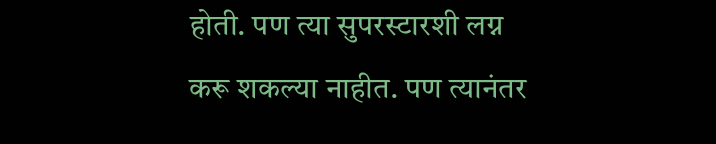होती. पण त्या सुपरस्टारशी लग्न करू शकल्या नाहीत. पण त्यानंतर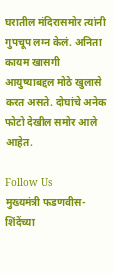घरातील मंदिरासमोर त्यांनी गुपचूप लग्न केलं. अनिता कायम खासगी आयुष्याबद्दल मोठे खुलासे करत असते. दोघांचे अनेक फोटो देखील समोर आले आहेत.

Follow Us
मुख्यमंत्री फडणवीस- शिंदेंच्या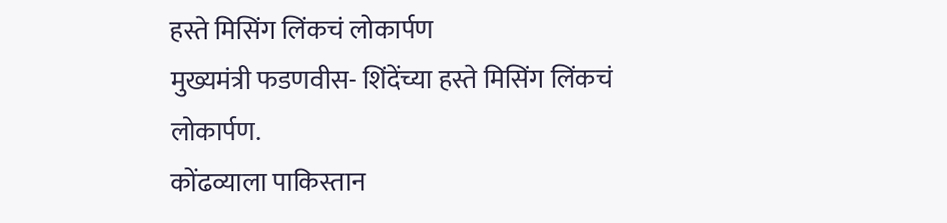हस्ते मिसिंग लिंकचं लोकार्पण
मुख्यमंत्री फडणवीस- शिंदेंच्या हस्ते मिसिंग लिंकचं लोकार्पण.
कोंढव्याला पाकिस्तान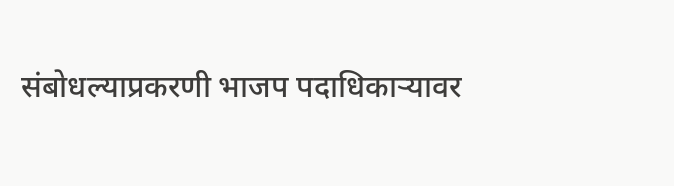संबोधल्याप्रकरणी भाजप पदाधिकाऱ्यावर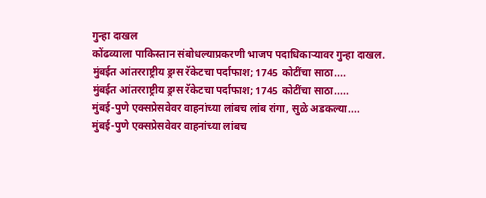गुन्हा दाखल
कोंढव्याला पाकिस्तान संबोधल्याप्रकरणी भाजप पदाधिकाऱ्यावर गुन्हा दाखल.
मुंबईत आंतरराष्ट्रीय ड्रग्स रॅकेटचा पर्दाफाश; 1745 कोटींचा साठा....
मुंबईत आंतरराष्ट्रीय ड्रग्स रॅकेटचा पर्दाफाश; 1745 कोटींचा साठा.....
मुंबई-पुणे एक्सप्रेसवेवर वाहनांच्या लांबच लांब रांगा, सुळे अडकल्या....
मुंबई-पुणे एक्सप्रेसवेवर वाहनांच्या लांबच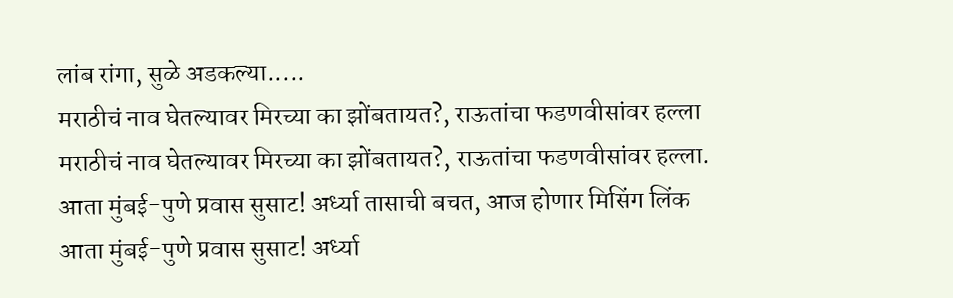लांब रांगा, सुळे अडकल्या.....
मराठीचं नाव घेतल्यावर मिरच्या का झोंबतायत?, राऊतांचा फडणवीसांवर हल्ला
मराठीचं नाव घेतल्यावर मिरच्या का झोंबतायत?, राऊतांचा फडणवीसांवर हल्ला.
आता मुंबई-पुणे प्रवास सुसाट! अर्ध्या तासाची बचत, आज होणार मिसिंग लिंक
आता मुंबई-पुणे प्रवास सुसाट! अर्ध्या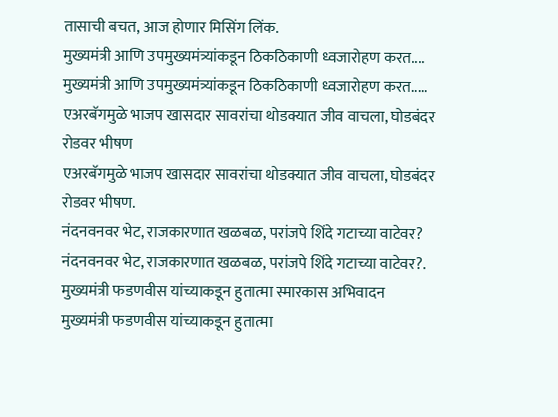तासाची बचत, आज होणार मिसिंग लिंक.
मुख्यमंत्री आणि उपमुख्यमंत्र्यांकडून ठिकठिकाणी ध्वजारोहण करत....
मुख्यमंत्री आणि उपमुख्यमंत्र्यांकडून ठिकठिकाणी ध्वजारोहण करत.....
एअरबॅगमुळे भाजप खासदार सावरांचा थोडक्यात जीव वाचला, घोडबंदर रोडवर भीषण
एअरबॅगमुळे भाजप खासदार सावरांचा थोडक्यात जीव वाचला, घोडबंदर रोडवर भीषण.
नंदनवनवर भेट, राजकारणात खळबळ, परांजपे शिंदे गटाच्या वाटेवर?
नंदनवनवर भेट, राजकारणात खळबळ, परांजपे शिंदे गटाच्या वाटेवर?.
मुख्यमंत्री फडणवीस यांच्याकडून हुतात्मा स्मारकास अभिवादन
मुख्यमंत्री फडणवीस यांच्याकडून हुतात्मा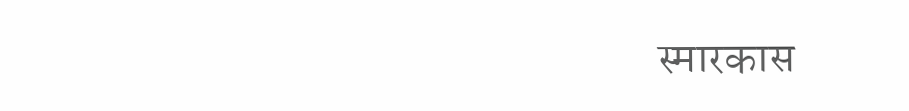स्मारकास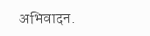अभिवादन.